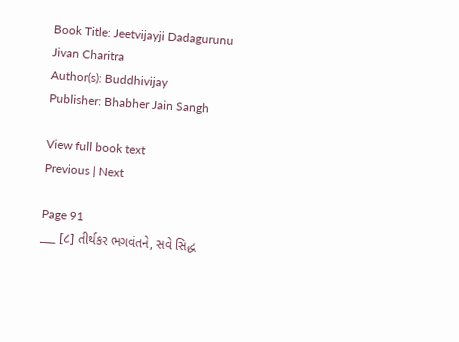Book Title: Jeetvijayji Dadagurunu Jivan Charitra
Author(s): Buddhivijay
Publisher: Bhabher Jain Sangh

View full book text
Previous | Next

Page 91
___ [૮] તીર્થકર ભગવંતને, સવે સિદ્ધ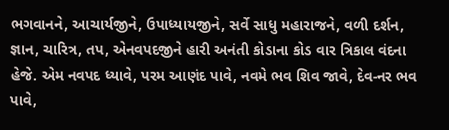ભગવાનને, આચાર્યજીને, ઉપાધ્યાયજીને, સર્વે સાધુ મહારાજને, વળી દર્શન, જ્ઞાન, ચારિત્ર, તપ, એનવપદજીને હારી અનંતી કોડાના કોડ વાર ત્રિકાલ વંદના હેજે. એમ નવપદ ધ્યાવે, પરમ આણંદ પાવે, નવમે ભવ શિવ જાવે, દેવ-નર ભવ પાવે,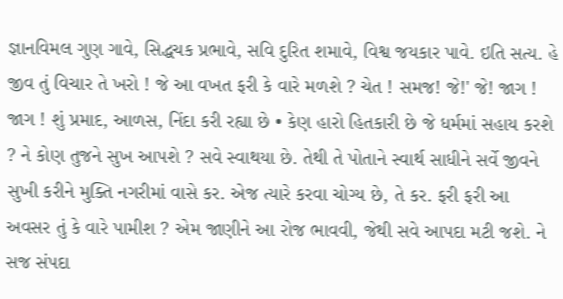જ્ઞાનવિમલ ગુણ ગાવે, સિદ્ધચક પ્રભાવે, સવિ દુરિત શમાવે, વિશ્વ જયકાર પાવે. ઇતિ સત્ય. હે જીવ તું વિચાર તે ખરો ! જે આ વખત ફરી કે વારે મળશે ? ચેત ! સમજ! જે!' જે! જાગ ! જાગ ! શું પ્રમાદ, આળસ, નિંદા કરી રહ્યા છે • કેણ હારો હિતકારી છે જે ધર્મમાં સહાય કરશે ? ને કોણ તુજને સુખ આપશે ? સવે સ્વાથયા છે. તેથી તે પોતાને સ્વાર્થ સાધીને સર્વે જીવને સુખી કરીને મુક્તિ નગરીમાં વાસે કર. એજ ત્યારે કરવા ચોગ્ય છે, તે કર. ફરી ફરી આ અવસર તું કે વારે પામીશ ? એમ જાણીને આ રોજ ભાવવી, જેથી સવે આપદા મટી જશે. ને સજ સંપદા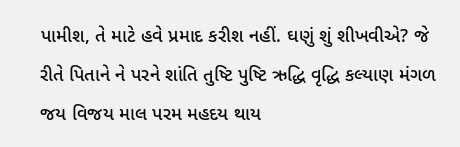પામીશ, તે માટે હવે પ્રમાદ કરીશ નહીં. ઘણું શું શીખવીએ? જે રીતે પિતાને ને પરને શાંતિ તુષ્ટિ પુષ્ટિ ઋદ્ધિ વૃદ્ધિ કલ્યાણ મંગળ જય વિજય માલ પરમ મહદય થાય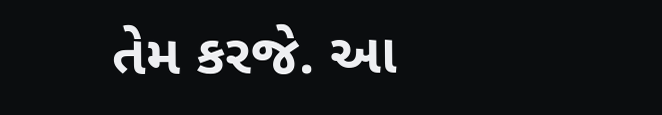તેમ કરજે. આ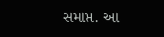સમાપ્ત. આ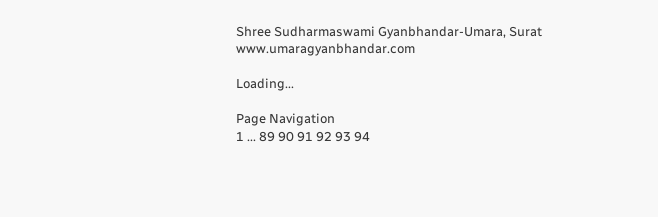Shree Sudharmaswami Gyanbhandar-Umara, Surat www.umaragyanbhandar.com

Loading...

Page Navigation
1 ... 89 90 91 92 93 94